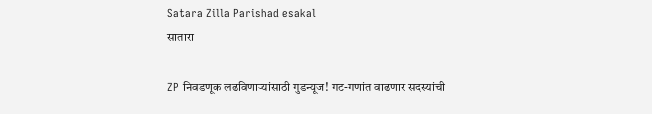Satara Zilla Parishad esakal
सातारा

ZP निवडणूक लढविणाऱ्यांसाठी गुडन्यूज! गट-गणांत वाढणार सदस्यांची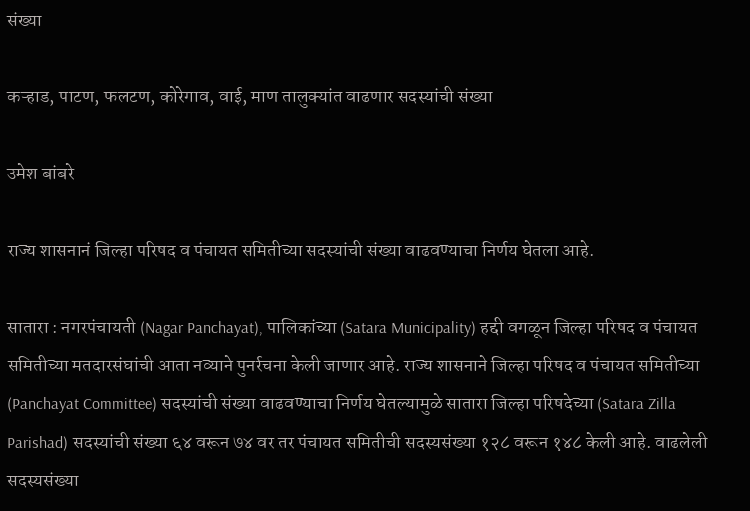संख्या

कऱ्हाड, पाटण, फलटण, कोरेगाव, वाई, माण तालुक्यांत वाढणार सदस्यांची संख्या

उमेश बांबरे

राज्य शासनानं जिल्हा परिषद व पंचायत समितीच्या सदस्यांची संख्या वाढवण्याचा निर्णय घेतला आहे.

सातारा : नगरपंचायती (Nagar Panchayat), पालिकांच्या (Satara Municipality) हद्दी वगळून जिल्हा परिषद व पंचायत समितीच्या मतदारसंघांची आता नव्याने पुनर्रचना केली जाणार आहे. राज्य शासनाने जिल्हा परिषद व पंचायत समितीच्या (Panchayat Committee) सदस्यांची संख्या वाढवण्याचा निर्णय घेतल्यामुळे सातारा जिल्हा परिषदेच्या (Satara Zilla Parishad) सदस्यांची संख्या ६४ वरून ७४ वर तर पंचायत समितीची सदस्यसंख्या १२८ वरून १४८ केली आहे. वाढलेली सदस्यसंख्या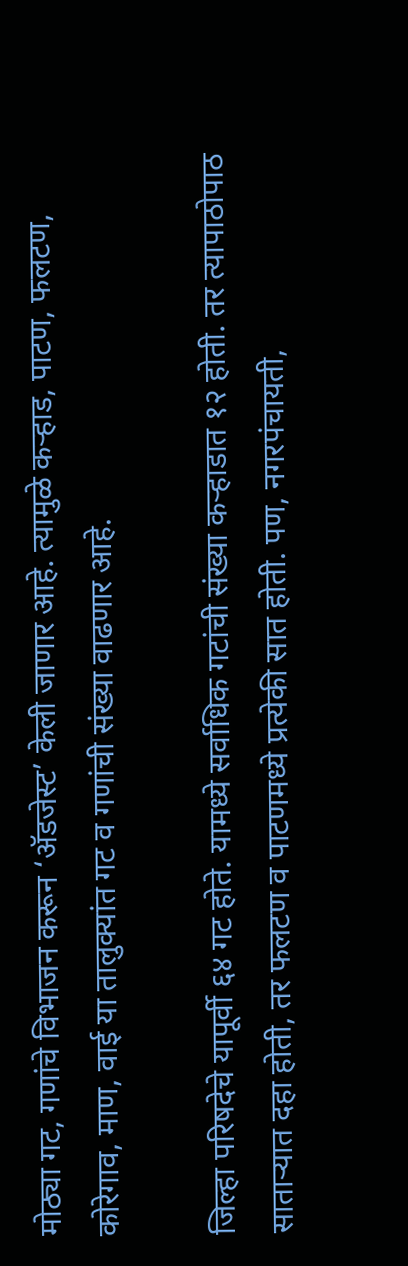मोठ्या गट, गणांचे विभाजन करून ‘ॲडजेस्ट’ केली जाणार आहे. त्यामुळे कऱ्हाड, पाटण, फलटण, कोरेगाव, माण, वाई या तालुक्यांत गट व गणांची संख्या वाढणार आहे.

जिल्हा परिषदेचे यापूर्वी ६४ गट होते. यामध्ये सर्वाधिक गटांची संख्या कऱ्हाडात १२ होती. तर त्यापाठोपाठ साताऱ्यात दहा होती, तर फलटण व पाटणमध्ये प्रत्येकी सात होती. पण, नगरपंचायती,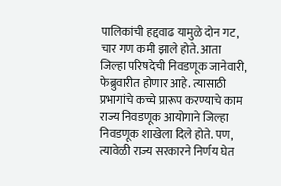पालिकांची हद्दवाढ यामुळे दोन गट, चार गण कमी झाले होते. आता जिल्हा परिषदेची निवडणूक जानेवारी, फेब्रुवारीत होणार आहे. त्यासाठी प्रभागांचे कच्चे प्रारूप करण्याचे काम राज्य निवडणूक आयोगाने जिल्हा निवडणूक शाखेला दिले होते. पण, त्यावेळी राज्य सरकारने निर्णय घेत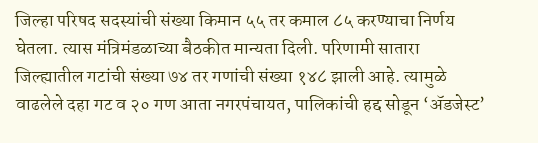जिल्हा परिषद सदस्यांची संख्या किमान ५५ तर कमाल ८५ करण्याचा निर्णय घेतला. त्यास मंत्रिमंडळाच्या बैठकीत मान्यता दिली. परिणामी सातारा जिल्ह्यातील गटांची संख्या ७४ तर गणांची संख्या १४८ झाली आहे. त्यामुळे वाढलेले दहा गट व २० गण आता नगरपंचायत, पालिकांची हद्द सोडून ‘ॲडजेस्ट’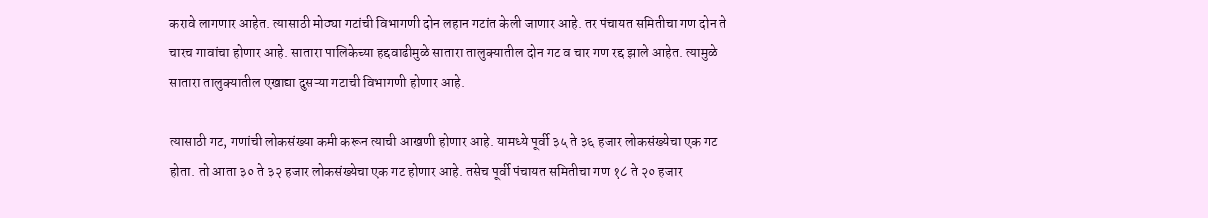करावे लागणार आहेत. त्यासाठी मोठ्या गटांची विभागणी दोन लहान गटांत केली जाणार आहे. तर पंचायत समितीचा गण दोन ते चारच गावांचा होणार आहे. सातारा पालिकेच्या हद्दवाढीमुळे सातारा तालुक्यातील दोन गट व चार गण रद्द झाले आहेत. त्यामुळे सातारा तालुक्यातील एखाद्या दुसऱ्या गटाची विभागणी होणार आहे.

त्यासाठी गट, गणांची लोकसंख्या कमी करून त्याची आखणी होणार आहे. यामध्ये पूर्वी ३५ ते ३६ हजार लोकसंख्येचा एक गट होता. तो आता ३० ते ३२ हजार लोकसंख्येचा एक गट होणार आहे. तसेच पूर्वी पंचायत समितीचा गण १८ ते २० हजार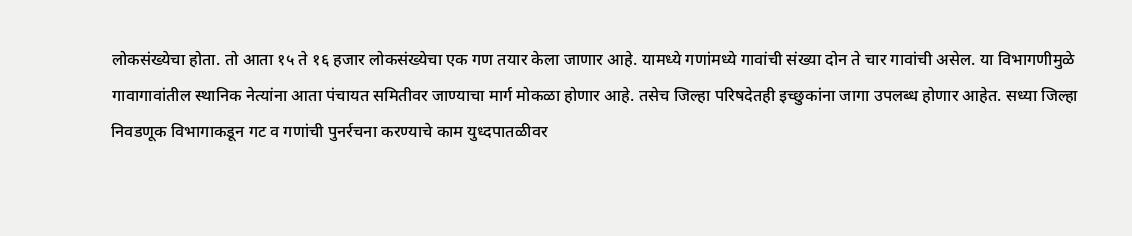लोकसंख्येचा होता. तो आता १५ ते १६ हजार लोकसंख्येचा एक गण तयार केला जाणार आहे. यामध्ये गणांमध्ये गावांची संख्या दोन ते चार गावांची असेल. या विभागणीमुळे गावागावांतील स्थानिक नेत्यांना आता पंचायत समितीवर जाण्याचा मार्ग मोकळा होणार आहे. तसेच जिल्हा परिषदेतही इच्छुकांना जागा उपलब्ध होणार आहेत. सध्या जिल्हा निवडणूक विभागाकडून गट व गणांची पुनर्रचना करण्याचे काम युध्दपातळीवर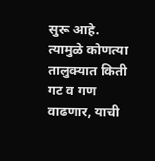सुरू आहे. त्यामुळे कोणत्या तालुक्यात किती गट व गण वाढणार, याची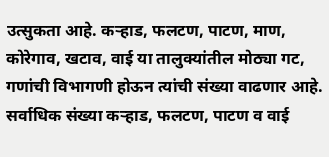उत्सुकता आहे. कऱ्हाड, फलटण, पाटण, माण, कोरेगाव, खटाव, वाई या तालुक्यांतील मोठ्या गट, गणांची विभागणी होऊन त्यांची संख्या वाढणार आहे. सर्वाधिक संख्या कऱ्हाड, फलटण, पाटण व वाई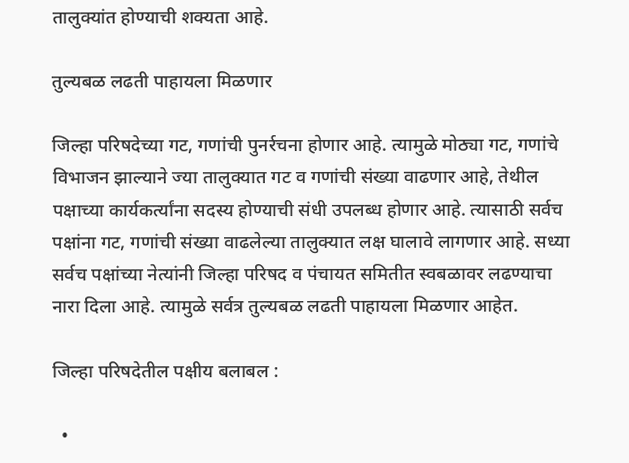तालुक्यांत होण्याची शक्यता आहे.

तुल्यबळ लढती पाहायला मिळणार

जिल्हा परिषदेच्या गट, गणांची पुनर्रचना होणार आहे. त्यामुळे मोठ्या गट, गणांचे विभाजन झाल्याने ज्या तालुक्यात गट व गणांची संख्या वाढणार आहे, तेथील पक्षाच्या कार्यकर्त्यांना सदस्य होण्याची संधी उपलब्ध होणार आहे. त्यासाठी सर्वच पक्षांना गट, गणांची संख्या वाढलेल्या तालुक्यात लक्ष घालावे लागणार आहे. सध्या सर्वच पक्षांच्या नेत्यांनी जिल्हा परिषद व पंचायत समितीत स्वबळावर लढण्याचा नारा दिला आहे. त्यामुळे सर्वत्र तुल्यबळ लढती पाहायला मिळणार आहेत.

जिल्हा परिषदेतील पक्षीय बलाबल :

  •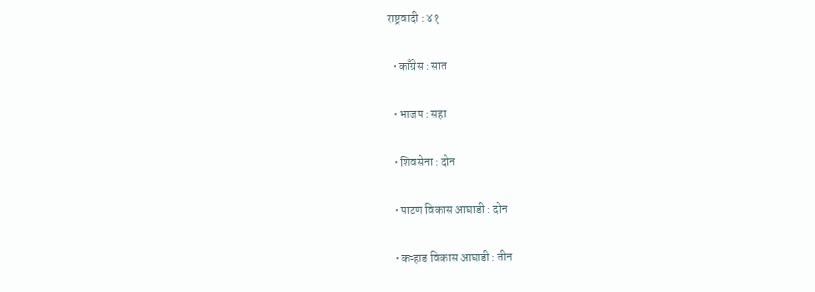राष्ट्रवादी : ४१

  • काँग्रेस : सात

  • भाजप : सहा

  • शिवसेना : दोन

  • पाटण विकास आघाडी : दोन

  • कऱ्हाड विकास आघाडी : तीन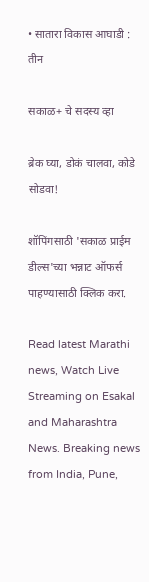• सातारा विकास आघाडी : तीन

सकाळ+ चे सदस्य व्हा

ब्रेक घ्या, डोकं चालवा, कोडे सोडवा!

शॉपिंगसाठी 'सकाळ प्राईम डील्स'च्या भन्नाट ऑफर्स पाहण्यासाठी क्लिक करा.

Read latest Marathi news, Watch Live Streaming on Esakal and Maharashtra News. Breaking news from India, Pune,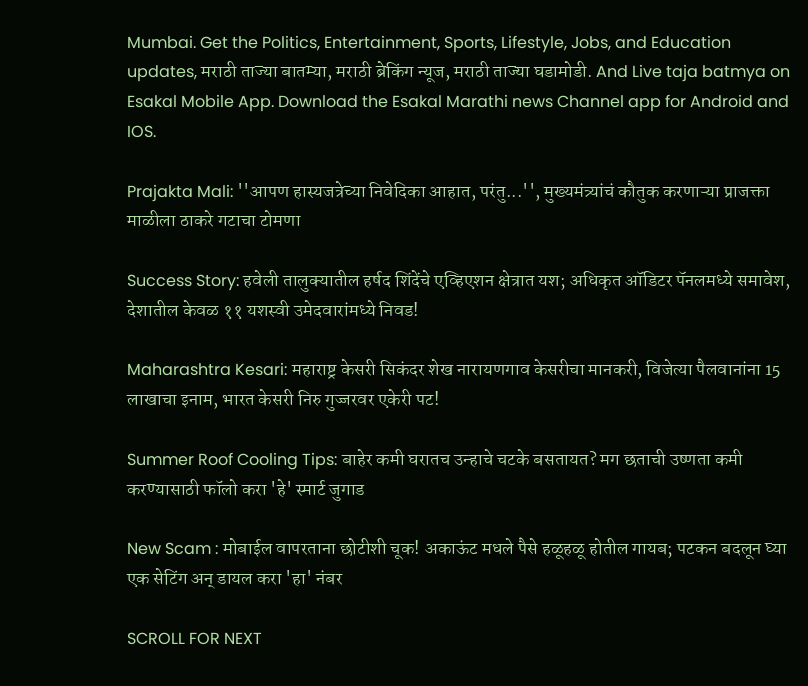Mumbai. Get the Politics, Entertainment, Sports, Lifestyle, Jobs, and Education updates, मराठी ताज्या बातम्या, मराठी ब्रेकिंग न्यूज, मराठी ताज्या घडामोडी. And Live taja batmya on Esakal Mobile App. Download the Esakal Marathi news Channel app for Android and IOS.

Prajakta Mali: ''आपण हास्यजत्रेच्या निवेदिका आहात, परंतु...'', मुख्यमंत्र्यांचं कौतुक करणाऱ्या प्राजक्ता माळीला ठाकरे गटाचा टोमणा

Success Story: हवेली तालुक्यातील हर्षद शिंदेंचे एव्हिएशन क्षेत्रात यश; अधिकृत ऑडिटर पॅनलमध्ये समावेश, देशातील केवळ ११ यशस्वी उमेदवारांमध्ये निवड!

Maharashtra Kesari: महाराष्ट्र केसरी सिकंदर शेख नारायणगाव केसरीचा मानकरी, विजेत्या पैलवानांना 15 लाखाचा इनाम, भारत केसरी निरु गुज्जरवर एकेरी पट!

Summer Roof Cooling Tips: बाहेर कमी घरातच उन्हाचे चटके बसतायत? मग छताची उष्णता कमी करण्यासाठी फॉलो करा 'हे' स्मार्ट जुगाड

New Scam : मोबाईल वापरताना छोटीशी चूक! अकाऊंट मधले पैसे हळूहळू होतील गायब; पटकन बदलून घ्या एक सेटिंग अन् डायल करा 'हा' नंबर

SCROLL FOR NEXT